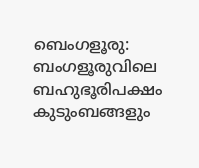ബെംഗളൂരു: ബംഗളൂരുവിലെ ബഹുഭൂരിപക്ഷം കുടുംബങ്ങളും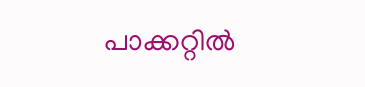പാക്കറ്റിൽ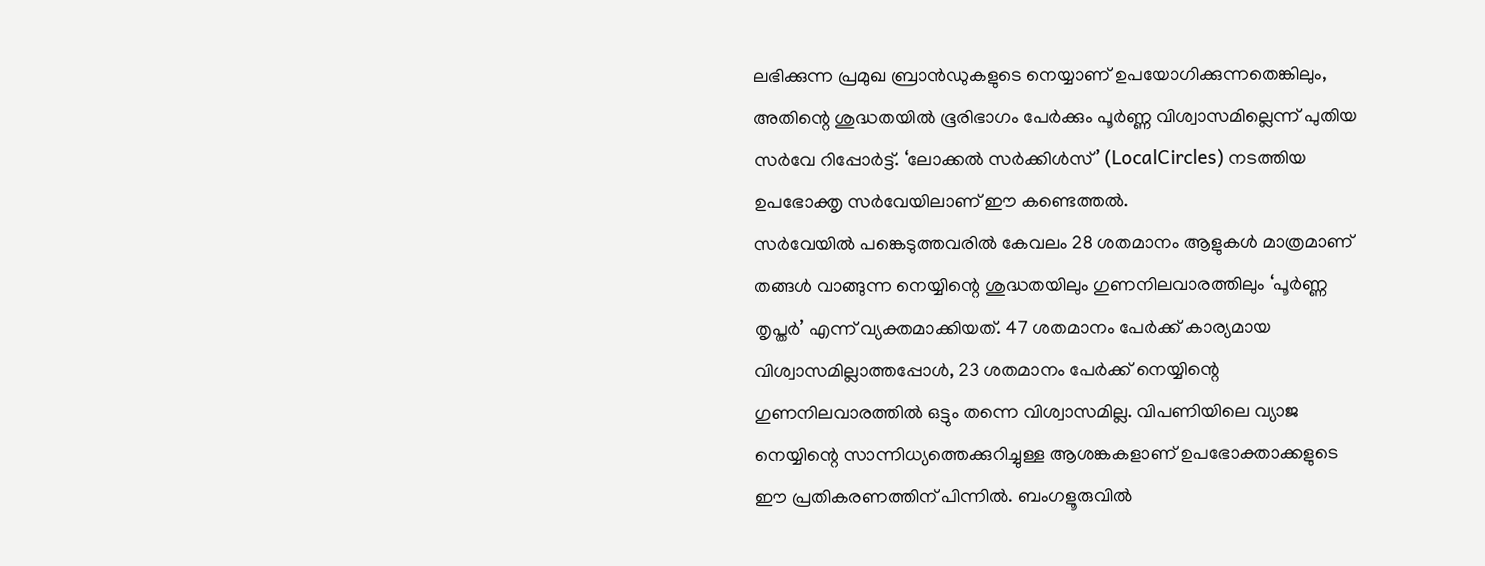ലഭിക്കുന്ന പ്രമുഖ ബ്രാൻഡുകളുടെ നെയ്യാണ് ഉപയോഗിക്കുന്നതെങ്കിലും, അതിന്റെ ശുദ്ധതയിൽ ഭൂരിഭാഗം പേർക്കും പൂർണ്ണ വിശ്വാസമില്ലെന്ന് പുതിയ സർവേ റിപ്പോർട്ട്. ‘ലോക്കൽ സർക്കിൾസ്’ (LocalCircles) നടത്തിയ ഉപഭോക്തൃ സർവേയിലാണ് ഈ കണ്ടെത്തൽ.
സർവേയിൽ പങ്കെടുത്തവരിൽ കേവലം 28 ശതമാനം ആളുകൾ മാത്രമാണ് തങ്ങൾ വാങ്ങുന്ന നെയ്യിന്റെ ശുദ്ധതയിലും ഗുണനിലവാരത്തിലും ‘പൂർണ്ണ തൃപ്തർ’ എന്ന് വ്യക്തമാക്കിയത്. 47 ശതമാനം പേർക്ക് കാര്യമായ വിശ്വാസമില്ലാത്തപ്പോൾ, 23 ശതമാനം പേർക്ക് നെയ്യിന്റെ ഗുണനിലവാരത്തിൽ ഒട്ടും തന്നെ വിശ്വാസമില്ല. വിപണിയിലെ വ്യാജ നെയ്യിന്റെ സാന്നിധ്യത്തെക്കുറിച്ചുള്ള ആശങ്കകളാണ് ഉപഭോക്താക്കളുടെ ഈ പ്രതികരണത്തിന് പിന്നിൽ. ബംഗളൂരുവിൽ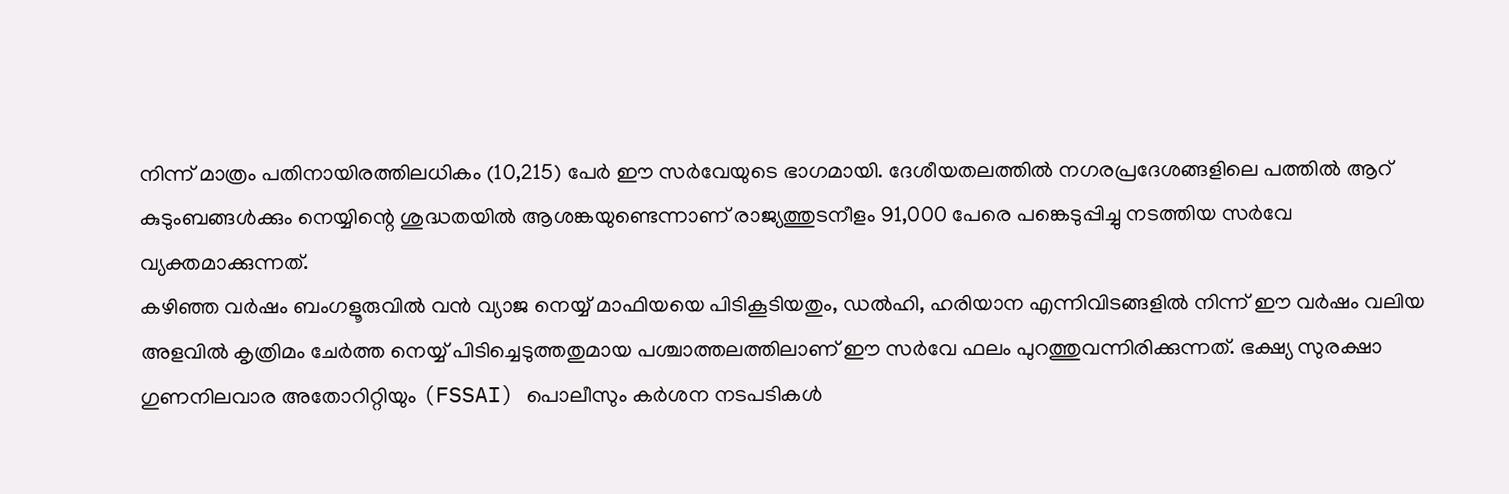നിന്ന് മാത്രം പതിനായിരത്തിലധികം (10,215) പേർ ഈ സർവേയുടെ ഭാഗമായി. ദേശീയതലത്തിൽ നഗരപ്രദേശങ്ങളിലെ പത്തിൽ ആറ് കുടുംബങ്ങൾക്കും നെയ്യിന്റെ ശുദ്ധതയിൽ ആശങ്കയുണ്ടെന്നാണ് രാജ്യത്തുടനീളം 91,000 പേരെ പങ്കെടുപ്പിച്ചു നടത്തിയ സർവേ വ്യക്തമാക്കുന്നത്.
കഴിഞ്ഞ വർഷം ബംഗളൂരുവിൽ വൻ വ്യാജ നെയ്യ് മാഫിയയെ പിടികൂടിയതും, ഡൽഹി, ഹരിയാന എന്നിവിടങ്ങളിൽ നിന്ന് ഈ വർഷം വലിയ അളവിൽ കൃത്രിമം ചേർത്ത നെയ്യ് പിടിച്ചെടുത്തതുമായ പശ്ചാത്തലത്തിലാണ് ഈ സർവേ ഫലം പുറത്തുവന്നിരിക്കുന്നത്. ഭക്ഷ്യ സുരക്ഷാ ഗുണനിലവാര അതോറിറ്റിയും (FSSAI) പൊലീസും കർശന നടപടികൾ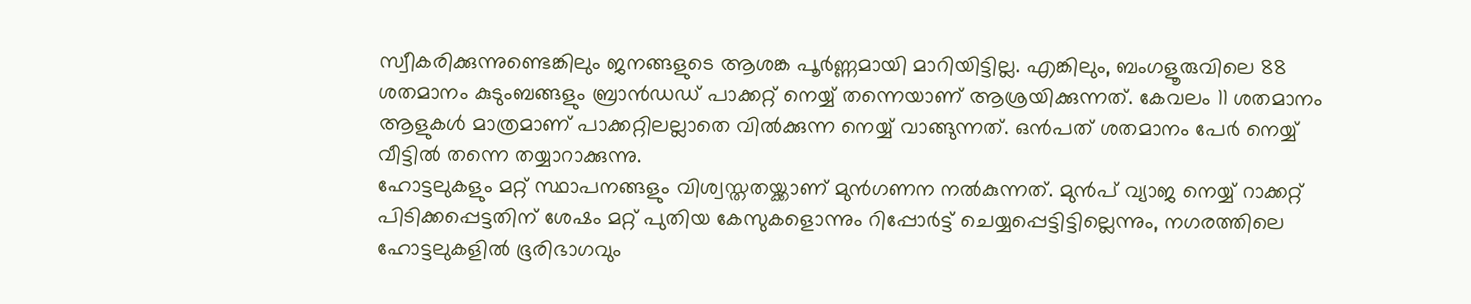സ്വീകരിക്കുന്നുണ്ടെങ്കിലും ജനങ്ങളുടെ ആശങ്ക പൂർണ്ണമായി മാറിയിട്ടില്ല. എങ്കിലും, ബംഗളൂരുവിലെ 88 ശതമാനം കുടുംബങ്ങളും ബ്രാൻഡഡ് പാക്കറ്റ് നെയ്യ് തന്നെയാണ് ആശ്രയിക്കുന്നത്. കേവലം 11 ശതമാനം ആളുകൾ മാത്രമാണ് പാക്കറ്റിലല്ലാതെ വിൽക്കുന്ന നെയ്യ് വാങ്ങുന്നത്. ഒൻപത് ശതമാനം പേർ നെയ്യ് വീട്ടിൽ തന്നെ തയ്യാറാക്കുന്നു.
ഹോട്ടലുകളും മറ്റ് സ്ഥാപനങ്ങളും വിശ്വസ്തതയ്ക്കാണ് മുൻഗണന നൽകുന്നത്. മുൻപ് വ്യാജ നെയ്യ് റാക്കറ്റ് പിടിക്കപ്പെട്ടതിന് ശേഷം മറ്റ് പുതിയ കേസുകളൊന്നും റിപ്പോർട്ട് ചെയ്യപ്പെട്ടിട്ടില്ലെന്നും, നഗരത്തിലെ ഹോട്ടലുകളിൽ ഭൂരിഭാഗവും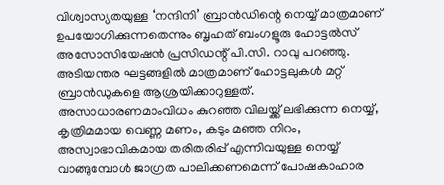വിശ്വാസ്യതയുള്ള ‘നന്ദിനി’ ബ്രാൻഡിന്റെ നെയ്യ് മാത്രമാണ് ഉപയോഗിക്കുന്നതെന്നും ബൃഹത് ബംഗളൂരു ഹോട്ടൽസ് അസോസിയേഷൻ പ്രസിഡന്റ് പി.സി. റാവു പറഞ്ഞു. അടിയന്തര ഘട്ടങ്ങളിൽ മാത്രമാണ് ഹോട്ടലുകൾ മറ്റ് ബ്രാൻഡുകളെ ആശ്രയിക്കാറുള്ളത്.
അസാധാരണമാംവിധം കുറഞ്ഞ വിലയ്ക്ക് ലഭിക്കുന്ന നെയ്യ്, കൃത്രിമമായ വെണ്ണ മണം, കടും മഞ്ഞ നിറം, അസ്വാഭാവികമായ തരിതരിപ്പ് എന്നിവയുള്ള നെയ്യ് വാങ്ങുമ്പോൾ ജാഗ്രത പാലിക്കണമെന്ന് പോഷകാഹാര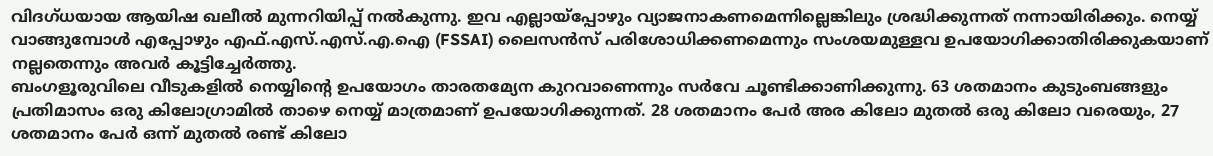വിദഗ്ധയായ ആയിഷ ഖലീൽ മുന്നറിയിപ്പ് നൽകുന്നു. ഇവ എല്ലായ്പ്പോഴും വ്യാജനാകണമെന്നില്ലെങ്കിലും ശ്രദ്ധിക്കുന്നത് നന്നായിരിക്കും. നെയ്യ് വാങ്ങുമ്പോൾ എപ്പോഴും എഫ്.എസ്.എസ്.എ.ഐ (FSSAI) ലൈസൻസ് പരിശോധിക്കണമെന്നും സംശയമുള്ളവ ഉപയോഗിക്കാതിരിക്കുകയാണ് നല്ലതെന്നും അവർ കൂട്ടിച്ചേർത്തു.
ബംഗളൂരുവിലെ വീടുകളിൽ നെയ്യിന്റെ ഉപയോഗം താരതമ്യേന കുറവാണെന്നും സർവേ ചൂണ്ടിക്കാണിക്കുന്നു. 63 ശതമാനം കുടുംബങ്ങളും പ്രതിമാസം ഒരു കിലോഗ്രാമിൽ താഴെ നെയ്യ് മാത്രമാണ് ഉപയോഗിക്കുന്നത്. 28 ശതമാനം പേർ അര കിലോ മുതൽ ഒരു കിലോ വരെയും, 27 ശതമാനം പേർ ഒന്ന് മുതൽ രണ്ട് കിലോ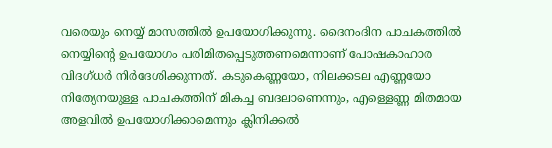വരെയും നെയ്യ് മാസത്തിൽ ഉപയോഗിക്കുന്നു. ദൈനംദിന പാചകത്തിൽ നെയ്യിന്റെ ഉപയോഗം പരിമിതപ്പെടുത്തണമെന്നാണ് പോഷകാഹാര വിദഗ്ധർ നിർദേശിക്കുന്നത്. കടുകെണ്ണയോ, നിലക്കടല എണ്ണയോ നിത്യേനയുള്ള പാചകത്തിന് മികച്ച ബദലാണെന്നും, എള്ളെണ്ണ മിതമായ അളവിൽ ഉപയോഗിക്കാമെന്നും ക്ലിനിക്കൽ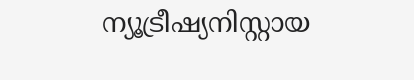ന്യൂട്രീഷ്യനിസ്റ്റായ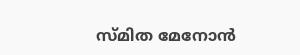സ്മിത മേനോൻ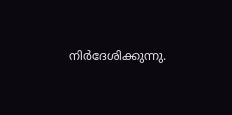നിർദേശിക്കുന്നു.